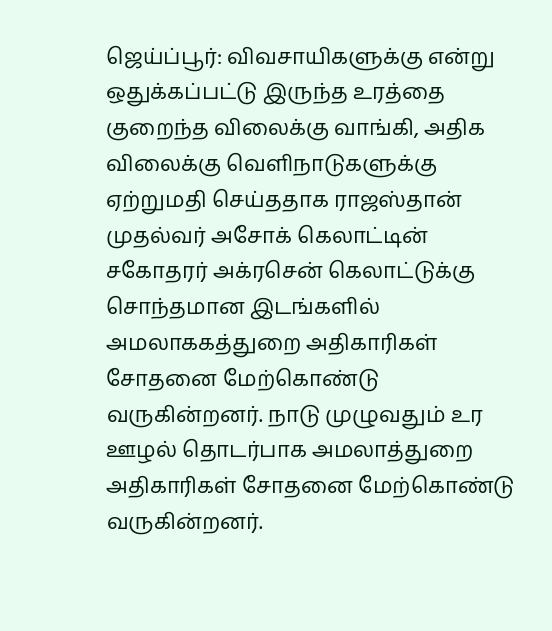ஜெய்ப்பூர்: விவசாயிகளுக்கு என்று ஒதுக்கப்பட்டு இருந்த உரத்தை குறைந்த விலைக்கு வாங்கி, அதிக விலைக்கு வெளிநாடுகளுக்கு ஏற்றுமதி செய்ததாக ராஜஸ்தான் முதல்வர் அசோக் கெலாட்டின் சகோதரர் அக்ரசென் கெலாட்டுக்கு சொந்தமான இடங்களில் அமலாககத்துறை அதிகாரிகள் சோதனை மேற்கொண்டு வருகின்றனர். நாடு முழுவதும் உர ஊழல் தொடர்பாக அமலாத்துறை அதிகாரிகள் சோதனை மேற்கொண்டு வருகின்றனர்.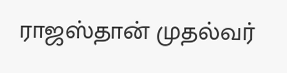ராஜஸ்தான் முதல்வர்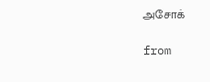அசோக்

from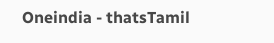Oneindia - thatsTamil